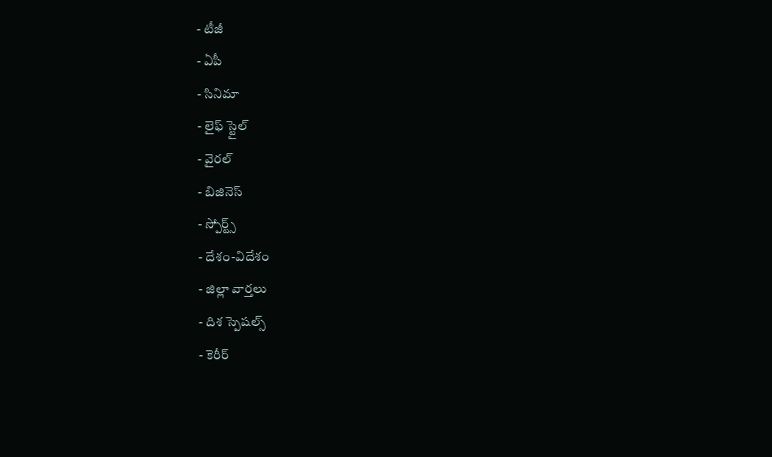- టీజీ
- ఏపీ
- సినిమా
- లైఫ్ స్టైల్
- వైరల్
- బిజినెస్
- స్పోర్ట్స్
- దేశం-విదేశం
- జిల్లా వార్తలు
- దిశ స్పెషల్స్
- కెరీర్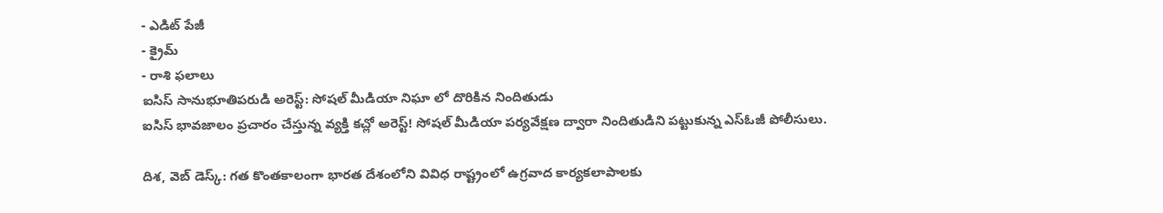- ఎడిట్ పేజీ
- క్రైమ్
- రాశి ఫలాలు
ఐసిస్ సానుభూతిపరుడి అరెస్ట్: సోషల్ మీడియా నిఘా లో దొరికిన నిందితుడు
ఐసిస్ భావజాలం ప్రచారం చేస్తున్న వ్యక్తి కచ్లో అరెస్ట్! సోషల్ మీడియా పర్యవేక్షణ ద్వారా నిందితుడిని పట్టుకున్న ఎస్ఓజీ పోలీసులు.

దిశ, వెబ్ డెస్క్: గత కొంతకాలంగా భారత దేశంలోని వివిధ రాష్ట్రంలో ఉగ్రవాద కార్యకలాపాలకు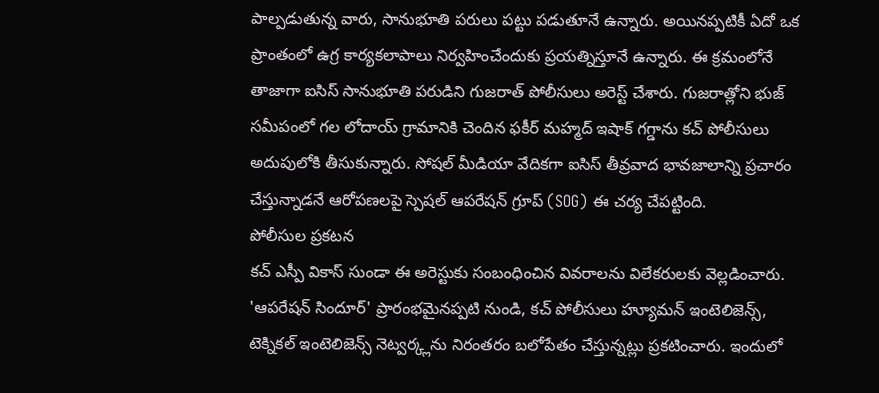పాల్పడుతున్న వారు, సానుభూతి పరులు పట్టు పడుతూనే ఉన్నారు. అయినప్పటికీ ఏదో ఒక ప్రాంతంలో ఉగ్ర కార్యకలాపాలు నిర్వహించేందుకు ప్రయత్నిస్తూనే ఉన్నారు. ఈ క్రమంలోనే తాజాగా ఐసిస్ సానుభూతి పరుడిని గుజరాత్ పోలీసులు అరెస్ట్ చేశారు. గుజరాత్లోని భుజ్ సమీపంలో గల లోదాయ్ గ్రామానికి చెందిన ఫకీర్ మహ్మద్ ఇషాక్ గగ్డాను కచ్ పోలీసులు అదుపులోకి తీసుకున్నారు. సోషల్ మీడియా వేదికగా ఐసిస్ తీవ్రవాద భావజాలాన్ని ప్రచారం చేస్తున్నాడనే ఆరోపణలపై స్పెషల్ ఆపరేషన్ గ్రూప్ (SOG) ఈ చర్య చేపట్టింది.
పోలీసుల ప్రకటన
కచ్ ఎస్పీ వికాస్ సుండా ఈ అరెస్టుకు సంబంధించిన వివరాలను విలేకరులకు వెల్లడించారు. 'ఆపరేషన్ సిందూర్' ప్రారంభమైనప్పటి నుండి, కచ్ పోలీసులు హ్యూమన్ ఇంటెలిజెన్స్, టెక్నికల్ ఇంటెలిజెన్స్ నెట్వర్క్లను నిరంతరం బలోపేతం చేస్తున్నట్లు ప్రకటించారు. ఇందులో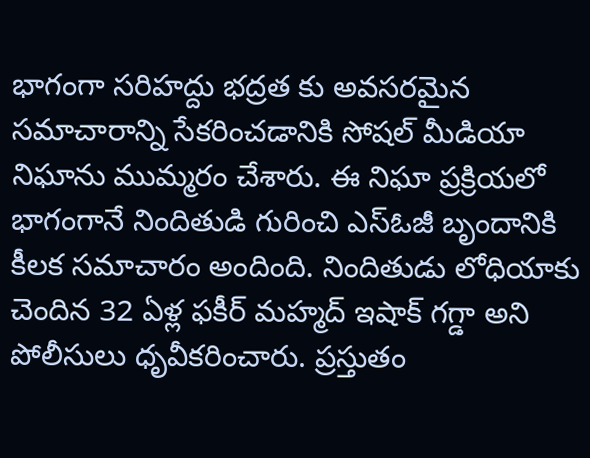భాగంగా సరిహద్దు భద్రత కు అవసరమైన సమాచారాన్ని సేకరించడానికి సోషల్ మీడియా నిఘాను ముమ్మరం చేశారు. ఈ నిఘా ప్రక్రియలో భాగంగానే నిందితుడి గురించి ఎస్ఓజీ బృందానికి కీలక సమాచారం అందింది. నిందితుడు లోధియాకు చెందిన 32 ఏళ్ల ఫకీర్ మహ్మద్ ఇషాక్ గగ్డా అని పోలీసులు ధృవీకరించారు. ప్రస్తుతం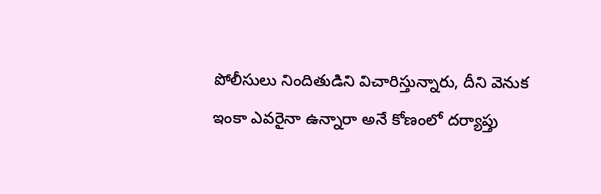పోలీసులు నిందితుడిని విచారిస్తున్నారు, దీని వెనుక ఇంకా ఎవరైనా ఉన్నారా అనే కోణంలో దర్యాప్తు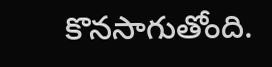కొనసాగుతోంది.